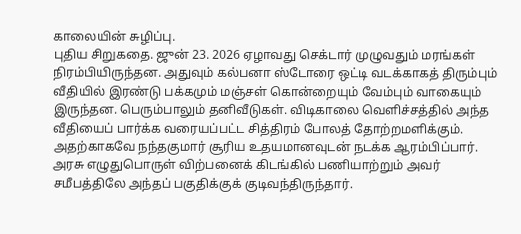காலையின் சுழிப்பு.
புதிய சிறுகதை. ஜுன் 23. 2026 ஏழாவது செக்டார் முழுவதும் மரங்கள் நிரம்பியிருந்தன. அதுவும் கல்பனா ஸ்டோரை ஒட்டி வடக்காகத் திரும்பும் வீதியில் இரண்டு பக்கமும் மஞ்சள் கொன்றையும் வேம்பும் வாகையும் இருந்தன. பெரும்பாலும் தனிவீடுகள். விடிகாலை வெளிச்சத்தில் அந்த வீதியைப் பார்க்க வரையப்பட்ட சித்திரம் போலத் தோற்றமளிக்கும். அதற்காகவே நந்தகுமார் சூரிய உதயமானவுடன் நடக்க ஆரம்பிப்பார். அரசு எழுதுபொருள் விற்பனைக் கிடங்கில் பணியாற்றும் அவர் சமீபத்திலே அந்தப் பகுதிக்குக் குடிவந்திருந்தார்.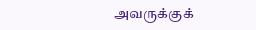அவருக்குக்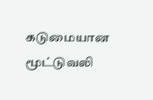கடுமையான மூட்டுவலி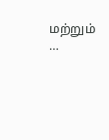மற்றும் …